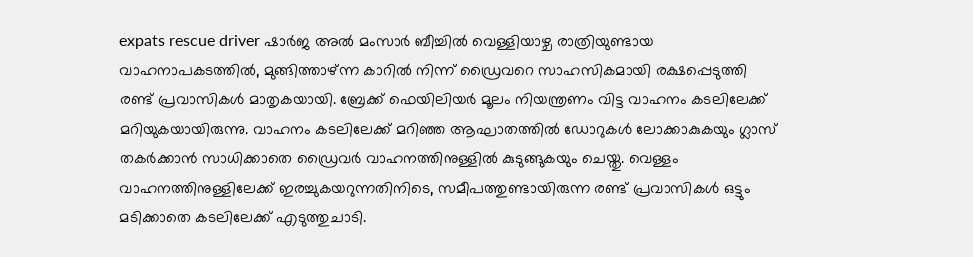expats rescue driver ഷാർജ അൽ മംസാർ ബീച്ചിൽ വെള്ളിയാഴ്ച രാത്രിയുണ്ടായ വാഹനാപകടത്തിൽ, മുങ്ങിത്താഴ്ന്ന കാറിൽ നിന്ന് ഡ്രൈവറെ സാഹസികമായി രക്ഷപ്പെടുത്തി രണ്ട് പ്രവാസികൾ മാതൃകയായി. ബ്രേക്ക് ഫെയിലിയർ മൂലം നിയന്ത്രണം വിട്ട വാഹനം കടലിലേക്ക് മറിയുകയായിരുന്നു. വാഹനം കടലിലേക്ക് മറിഞ്ഞ ആഘാതത്തിൽ ഡോറുകൾ ലോക്കാകുകയും ഗ്ലാസ് തകർക്കാൻ സാധിക്കാതെ ഡ്രൈവർ വാഹനത്തിനുള്ളിൽ കുടുങ്ങുകയും ചെയ്തു. വെള്ളം വാഹനത്തിനുള്ളിലേക്ക് ഇരച്ചുകയറുന്നതിനിടെ, സമീപത്തുണ്ടായിരുന്ന രണ്ട് പ്രവാസികൾ ഒട്ടും മടിക്കാതെ കടലിലേക്ക് എടുത്തുചാടി.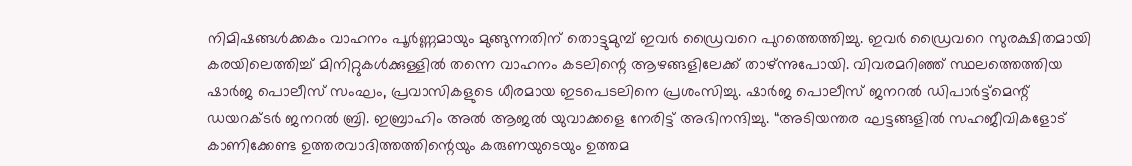നിമിഷങ്ങൾക്കകം വാഹനം പൂർണ്ണമായും മുങ്ങുന്നതിന് തൊട്ടുമുമ്പ് ഇവർ ഡ്രൈവറെ പുറത്തെത്തിച്ചു. ഇവർ ഡ്രൈവറെ സുരക്ഷിതമായി കരയിലെത്തിച്ച് മിനിറ്റുകൾക്കുള്ളിൽ തന്നെ വാഹനം കടലിന്റെ ആഴങ്ങളിലേക്ക് താഴ്ന്നുപോയി. വിവരമറിഞ്ഞ് സ്ഥലത്തെത്തിയ ഷാർജ പൊലീസ് സംഘം, പ്രവാസികളുടെ ധീരമായ ഇടപെടലിനെ പ്രശംസിച്ചു. ഷാർജ പൊലീസ് ജനറൽ ഡിപാർട്ട്മെന്റ് ഡയറക്ടർ ജനറൽ ബ്രി. ഇബ്രാഹിം അൽ ആജൽ യുവാക്കളെ നേരിട്ട് അഭിനന്ദിച്ചു. “അടിയന്തര ഘട്ടങ്ങളിൽ സഹജീവികളോട് കാണിക്കേണ്ട ഉത്തരവാദിത്തത്തിന്റെയും കരുണയുടെയും ഉത്തമ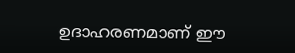ഉദാഹരണമാണ് ഈ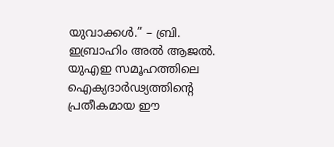യുവാക്കൾ.” – ബ്രി. ഇബ്രാഹിം അൽ ആജൽ. യുഎഇ സമൂഹത്തിലെ ഐക്യദാർഢ്യത്തിന്റെ പ്രതീകമായ ഈ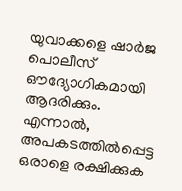യുവാക്കളെ ഷാർജ പൊലീസ് ഔദ്യോഗികമായി ആദരിക്കും. എന്നാൽ, അപകടത്തിൽപ്പെട്ട ഒരാളെ രക്ഷിക്കുക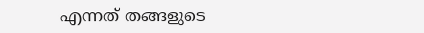എന്നത് തങ്ങളുടെ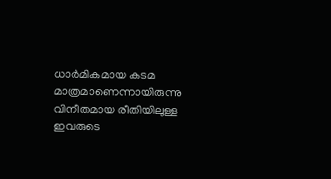ധാർമികമായ കടമ മാത്രമാണെന്നായിരുന്നു വിനീതമായ രീതിയിലുള്ള ഇവരുടെ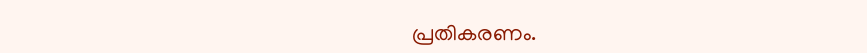പ്രതികരണം.